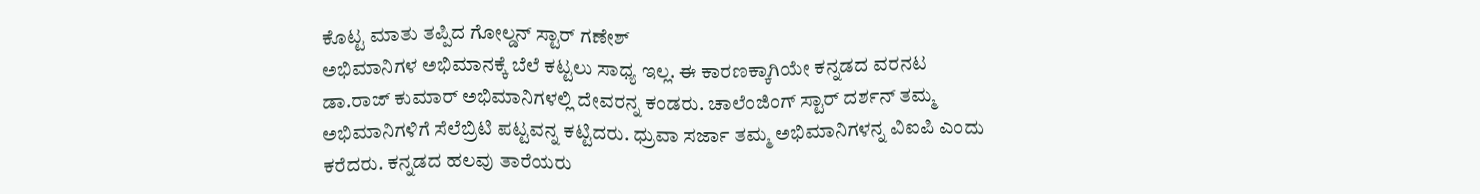ಕೊಟ್ಟ ಮಾತು ತಪ್ಪಿದ ಗೋಲ್ಡನ್ ಸ್ಟಾರ್ ಗಣೇಶ್
ಅಭಿಮಾನಿಗಳ ಅಭಿಮಾನಕ್ಕೆ ಬೆಲೆ ಕಟ್ಟಲು ಸಾಧ್ಯ ಇಲ್ಲ. ಈ ಕಾರಣಕ್ಕಾಗಿಯೇ ಕನ್ನಡದ ವರನಟ ಡಾ.ರಾಜ್ ಕುಮಾರ್ ಅಭಿಮಾನಿಗಳಲ್ಲಿ ದೇವರನ್ನ ಕಂಡರು. ಚಾಲೆಂಜಿಂಗ್ ಸ್ಟಾರ್ ದರ್ಶನ್ ತಮ್ಮ ಅಭಿಮಾನಿಗಳಿಗೆ ಸೆಲೆಬ್ರಿಟಿ ಪಟ್ಟವನ್ನ ಕಟ್ಟಿದರು. ಧ್ರುವಾ ಸರ್ಜಾ ತಮ್ಮ ಅಭಿಮಾನಿಗಳನ್ನ ವಿಐಪಿ ಎಂದು ಕರೆದರು. ಕನ್ನಡದ ಹಲವು ತಾರೆಯರು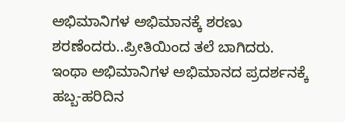ಅಭಿಮಾನಿಗಳ ಅಭಿಮಾನಕ್ಕೆ ಶರಣು ಶರಣೆಂದರು..ಪ್ರೀತಿಯಿಂದ ತಲೆ ಬಾಗಿದರು.
ಇಂಥಾ ಅಭಿಮಾನಿಗಳ ಅಭಿಮಾನದ ಪ್ರದರ್ಶನಕ್ಕೆ ಹಬ್ಬ-ಹರಿದಿನ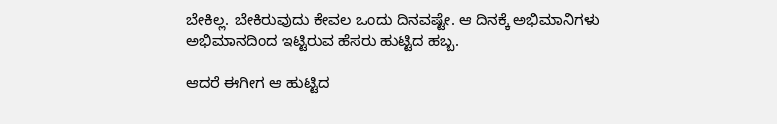ಬೇಕಿಲ್ಲ. ಬೇಕಿರುವುದು ಕೇವಲ ಒಂದು ದಿನವಷ್ಟೇ. ಆ ದಿನಕ್ಕೆ ಅಭಿಮಾನಿಗಳು ಅಭಿಮಾನದಿಂದ ಇಟ್ಟಿರುವ ಹೆಸರು ಹುಟ್ಟಿದ ಹಬ್ಬ.

ಆದರೆ ಈಗೀಗ ಆ ಹುಟ್ಟಿದ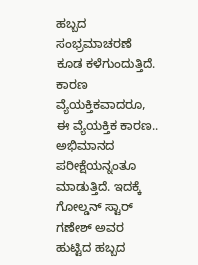ಹಬ್ಬದ ಸಂಭ್ರಮಾಚರಣೆ ಕೂಡ ಕಳೆಗುಂದುತ್ತಿದೆ. ಕಾರಣ ವ್ಯೆಯಕ್ತಿಕವಾದರೂ, ಈ ವ್ಯೆಯಕ್ತಿಕ ಕಾರಣ.. ಅಭಿಮಾನದ ಪರೀಕ್ಷೆಯನ್ನಂತೂ ಮಾಡುತ್ತಿದೆ. ಇದಕ್ಕೆ ಗೋಲ್ಡನ್ ಸ್ಟಾರ್ ಗಣೇಶ್ ಅವರ ಹುಟ್ಟಿದ ಹಬ್ಬದ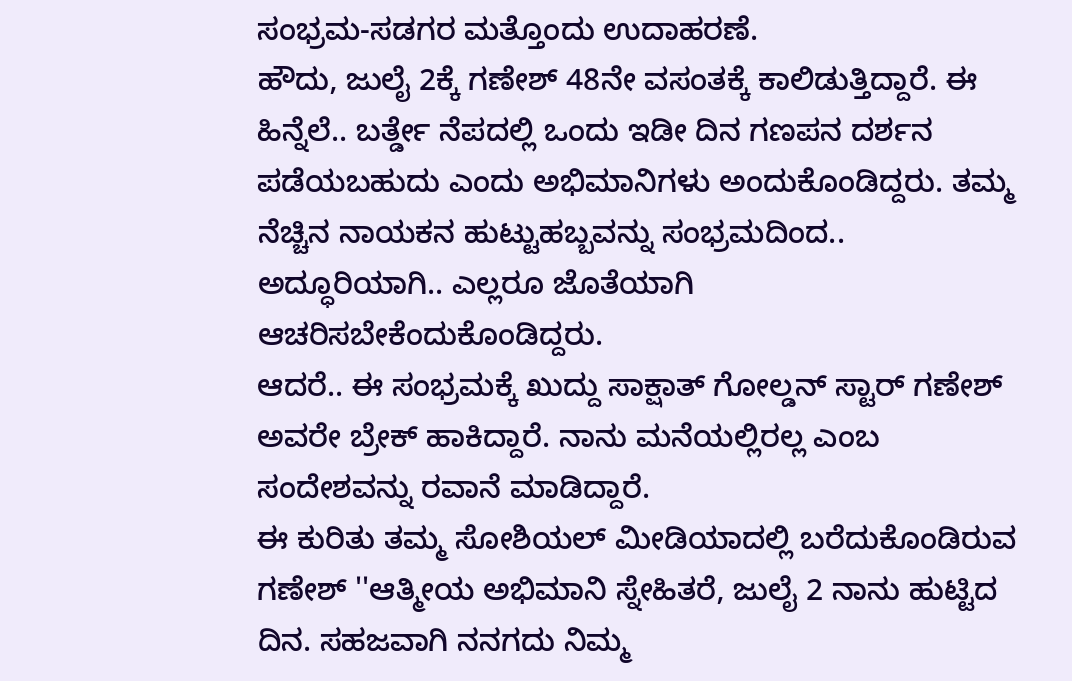ಸಂಭ್ರಮ-ಸಡಗರ ಮತ್ತೊಂದು ಉದಾಹರಣೆ.
ಹೌದು, ಜುಲೈ 2ಕ್ಕೆ ಗಣೇಶ್ 48ನೇ ವಸಂತಕ್ಕೆ ಕಾಲಿಡುತ್ತಿದ್ದಾರೆ. ಈ ಹಿನ್ನೆಲೆ.. ಬರ್ತ್ಡೇ ನೆಪದಲ್ಲಿ ಒಂದು ಇಡೀ ದಿನ ಗಣಪನ ದರ್ಶನ ಪಡೆಯಬಹುದು ಎಂದು ಅಭಿಮಾನಿಗಳು ಅಂದುಕೊಂಡಿದ್ದರು. ತಮ್ಮ ನೆಚ್ಚಿನ ನಾಯಕನ ಹುಟ್ಟುಹಬ್ಬವನ್ನು ಸಂಭ್ರಮದಿಂದ.. ಅದ್ಧೂರಿಯಾಗಿ.. ಎಲ್ಲರೂ ಜೊತೆಯಾಗಿ ಆಚರಿಸಬೇಕೆಂದುಕೊಂಡಿದ್ದರು.
ಆದರೆ.. ಈ ಸಂಭ್ರಮಕ್ಕೆ ಖುದ್ದು ಸಾಕ್ಷಾತ್ ಗೋಲ್ಡನ್ ಸ್ಟಾರ್ ಗಣೇಶ್ ಅವರೇ ಬ್ರೇಕ್ ಹಾಕಿದ್ದಾರೆ. ನಾನು ಮನೆಯಲ್ಲಿರಲ್ಲ ಎಂಬ ಸಂದೇಶವನ್ನು ರವಾನೆ ಮಾಡಿದ್ದಾರೆ.
ಈ ಕುರಿತು ತಮ್ಮ ಸೋಶಿಯಲ್ ಮೀಡಿಯಾದಲ್ಲಿ ಬರೆದುಕೊಂಡಿರುವ ಗಣೇಶ್ ''ಆತ್ಮೀಯ ಅಭಿಮಾನಿ ಸ್ನೇಹಿತರೆ, ಜುಲೈ 2 ನಾನು ಹುಟ್ಟಿದ ದಿನ. ಸಹಜವಾಗಿ ನನಗದು ನಿಮ್ಮ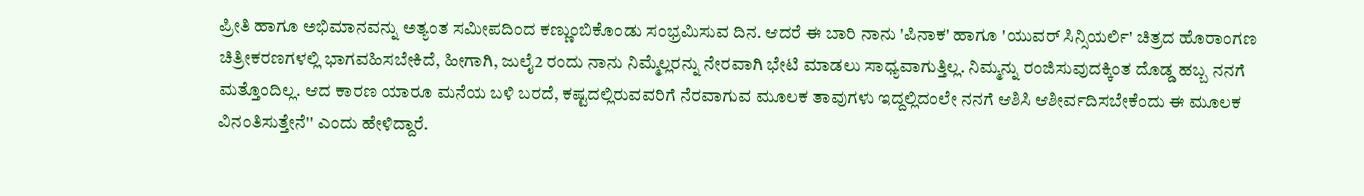ಪ್ರೀತಿ ಹಾಗೂ ಅಭಿಮಾನವನ್ನು ಅತ್ಯಂತ ಸಮೀಪದಿಂದ ಕಣ್ಣುಂಬಿಕೊಂಡು ಸಂಭ್ರಮಿಸುವ ದಿನ. ಆದರೆ ಈ ಬಾರಿ ನಾನು 'ಪಿನಾಕ' ಹಾಗೂ 'ಯುವರ್ ಸಿನ್ಸಿಯರ್ಲಿ' ಚಿತ್ರದ ಹೊರಾಂಗಣ ಚಿತ್ರೀಕರಣಗಳಲ್ಲಿ ಭಾಗವಹಿಸಬೇಕಿದೆ, ಹೀಗಾಗಿ, ಜುಲೈ2 ರಂದು ನಾನು ನಿಮ್ಮೆಲ್ಲರನ್ನು ನೇರವಾಗಿ ಭೇಟಿ ಮಾಡಲು ಸಾಧ್ಯವಾಗುತ್ತಿಲ್ಲ. ನಿಮ್ಮನ್ನು ರಂಜಿಸುವುದಕ್ಕಿಂತ ದೊಡ್ಡ ಹಬ್ಬ ನನಗೆ ಮತ್ತೊಂದಿಲ್ಲ. ಆದ ಕಾರಣ ಯಾರೂ ಮನೆಯ ಬಳಿ ಬರದೆ, ಕಷ್ಟದಲ್ಲಿರುವವರಿಗೆ ನೆರವಾಗುವ ಮೂಲಕ ತಾವುಗಳು ಇದ್ದಲ್ಲಿದಂಲೇ ನನಗೆ ಆಶಿಸಿ ಆಶೀರ್ವದಿಸಬೇಕೆಂದು ಈ ಮೂಲಕ ವಿನಂತಿಸುತ್ತೇನೆ'' ಎಂದು ಹೇಳಿದ್ದಾರೆ.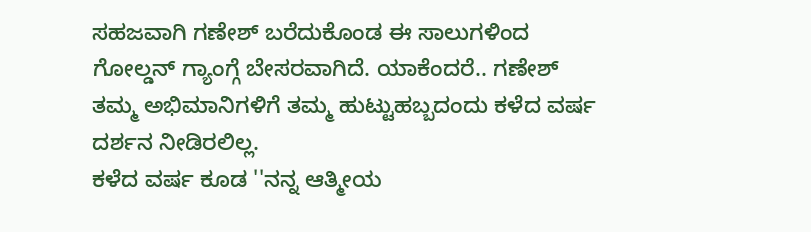ಸಹಜವಾಗಿ ಗಣೇಶ್ ಬರೆದುಕೊಂಡ ಈ ಸಾಲುಗಳಿಂದ ಗೋಲ್ಡನ್ ಗ್ಯಾಂಗ್ಗೆ ಬೇಸರವಾಗಿದೆ. ಯಾಕೆಂದರೆ.. ಗಣೇಶ್ ತಮ್ಮ ಅಭಿಮಾನಿಗಳಿಗೆ ತಮ್ಮ ಹುಟ್ಟುಹಬ್ಬದಂದು ಕಳೆದ ವರ್ಷ ದರ್ಶನ ನೀಡಿರಲಿಲ್ಲ.
ಕಳೆದ ವರ್ಷ ಕೂಡ ''ನನ್ನ ಆತ್ಮೀಯ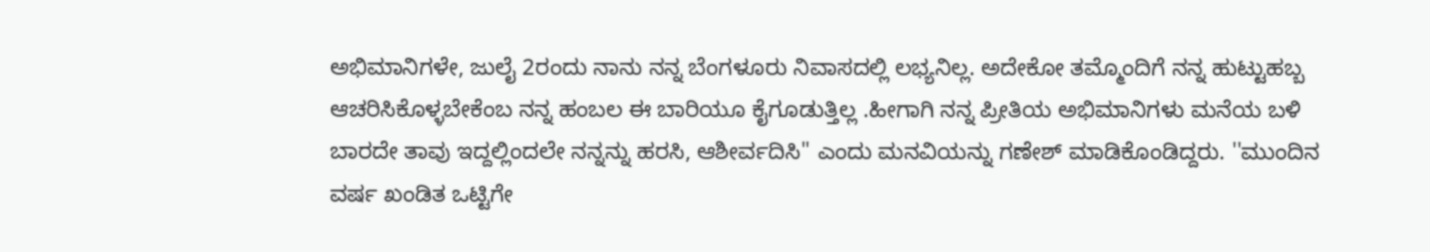ಅಭಿಮಾನಿಗಳೇ, ಜುಲೈ 2ರಂದು ನಾನು ನನ್ನ ಬೆಂಗಳೂರು ನಿವಾಸದಲ್ಲಿ ಲಭ್ಯನಿಲ್ಲ. ಅದೇಕೋ ತಮ್ಮೊಂದಿಗೆ ನನ್ನ ಹುಟ್ಟುಹಬ್ಬ ಆಚರಿಸಿಕೊಳ್ಳಬೇಕೆಂಬ ನನ್ನ ಹಂಬಲ ಈ ಬಾರಿಯೂ ಕೈಗೂಡುತ್ತಿಲ್ಲ .ಹೀಗಾಗಿ ನನ್ನ ಪ್ರೀತಿಯ ಅಭಿಮಾನಿಗಳು ಮನೆಯ ಬಳಿ ಬಾರದೇ ತಾವು ಇದ್ದಲ್ಲಿಂದಲೇ ನನ್ನನ್ನು ಹರಸಿ, ಆಶೀರ್ವದಿಸಿ'' ಎಂದು ಮನವಿಯನ್ನು ಗಣೇಶ್ ಮಾಡಿಕೊಂಡಿದ್ದರು. ''ಮುಂದಿನ ವರ್ಷ ಖಂಡಿತ ಒಟ್ಟಿಗೇ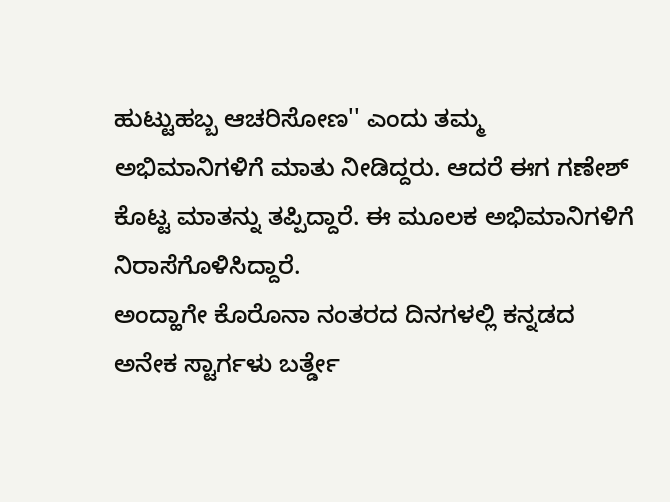ಹುಟ್ಟುಹಬ್ಬ ಆಚರಿಸೋಣ'' ಎಂದು ತಮ್ಮ ಅಭಿಮಾನಿಗಳಿಗೆ ಮಾತು ನೀಡಿದ್ದರು. ಆದರೆ ಈಗ ಗಣೇಶ್ ಕೊಟ್ಟ ಮಾತನ್ನು ತಪ್ಪಿದ್ದಾರೆ. ಈ ಮೂಲಕ ಅಭಿಮಾನಿಗಳಿಗೆ ನಿರಾಸೆಗೊಳಿಸಿದ್ದಾರೆ.
ಅಂದ್ಹಾಗೇ ಕೊರೊನಾ ನಂತರದ ದಿನಗಳಲ್ಲಿ ಕನ್ನಡದ ಅನೇಕ ಸ್ಟಾರ್ಗಳು ಬರ್ತ್ಡೇ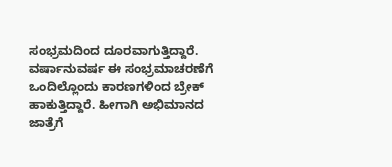ಸಂಭ್ರಮದಿಂದ ದೂರವಾಗುತ್ತಿದ್ದಾರೆ. ವರ್ಷಾನುವರ್ಷ ಈ ಸಂಭ್ರಮಾಚರಣೆಗೆ ಒಂದಿಲ್ಲೊಂದು ಕಾರಣಗಳಿಂದ ಬ್ರೇಕ್ ಹಾಕುತ್ತಿದ್ದಾರೆ. ಹೀಗಾಗಿ ಅಭಿಮಾನದ ಜಾತ್ರೆಗೆ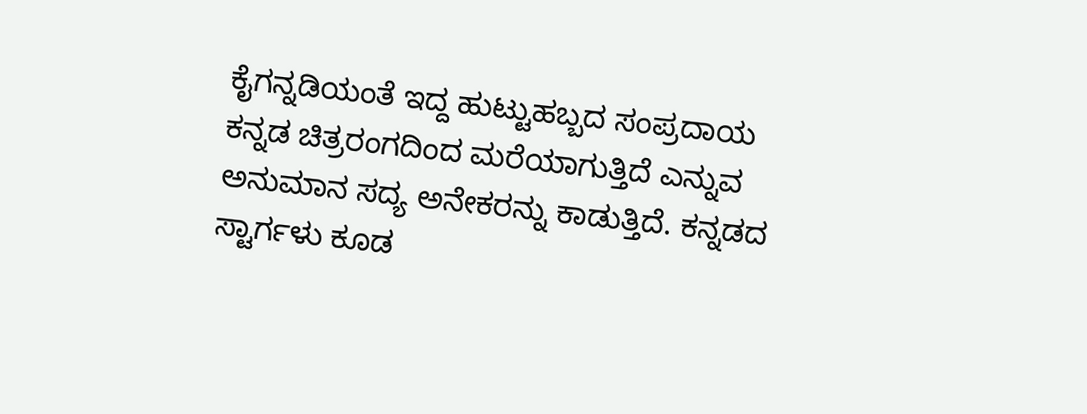ಕೈಗನ್ನಡಿಯಂತೆ ಇದ್ದ ಹುಟ್ಟುಹಬ್ಬದ ಸಂಪ್ರದಾಯ ಕನ್ನಡ ಚಿತ್ರರಂಗದಿಂದ ಮರೆಯಾಗುತ್ತಿದೆ ಎನ್ನುವ ಅನುಮಾನ ಸದ್ಯ ಅನೇಕರನ್ನು ಕಾಡುತ್ತಿದೆ. ಕನ್ನಡದ ಸ್ಟಾರ್ಗಳು ಕೂಡ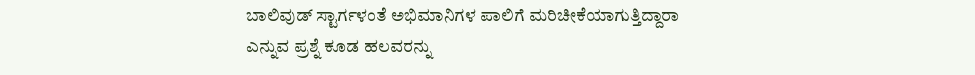ಬಾಲಿವುಡ್ ಸ್ಟಾರ್ಗಳಂತೆ ಅಭಿಮಾನಿಗಳ ಪಾಲಿಗೆ ಮರಿಚೀಕೆಯಾಗುತ್ತಿದ್ದಾರಾ ಎನ್ನುವ ಪ್ರಶ್ನೆ ಕೂಡ ಹಲವರನ್ನು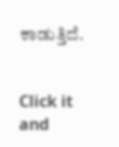ಕಾಡುತ್ತಿದೆ.


Click it and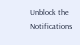Unblock the Notifications